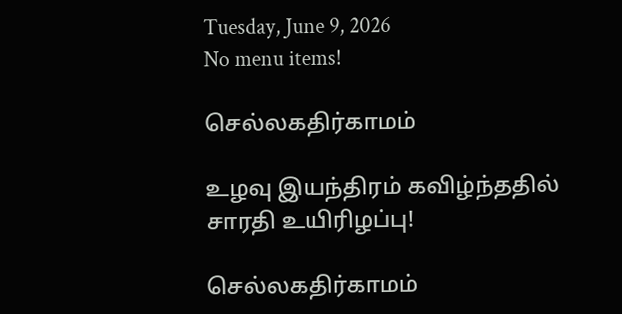Tuesday, June 9, 2026
No menu items!

செல்லகதிர்காமம்

உழவு இயந்திரம் கவிழ்ந்ததில் சாரதி உயிரிழப்பு!

செல்லகதிர்காமம்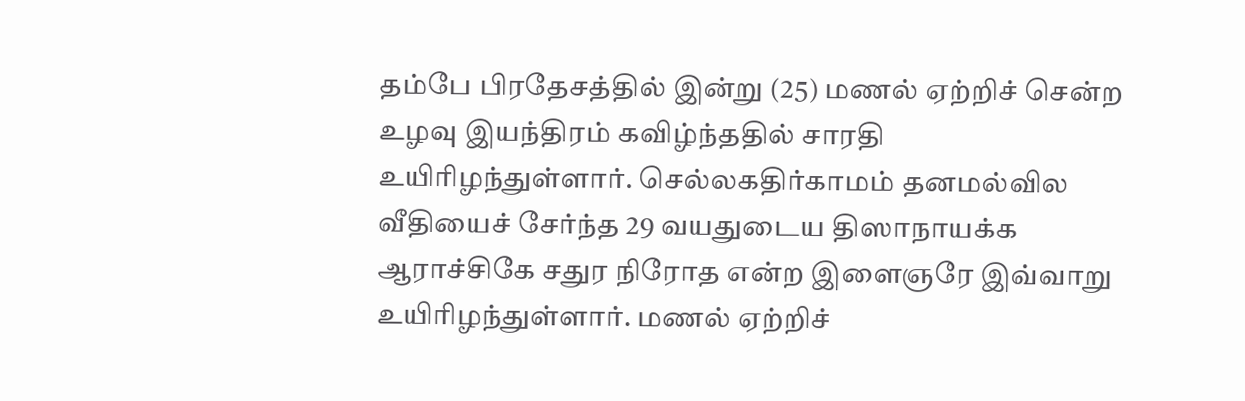தம்பே பிரதேசத்தில் இன்று (25) மணல் ஏற்றிச் சென்ற உழவு இயந்திரம் கவிழ்ந்ததில் சாரதி உயிரிழந்துள்ளார். செல்லகதிர்காமம் தனமல்வில வீதியைச் சேர்ந்த 29 வயதுடைய திஸாநாயக்க ஆராச்சிகே சதுர நிரோத என்ற இளைஞரே இவ்வாறு உயிரிழந்துள்ளார். மணல் ஏற்றிச்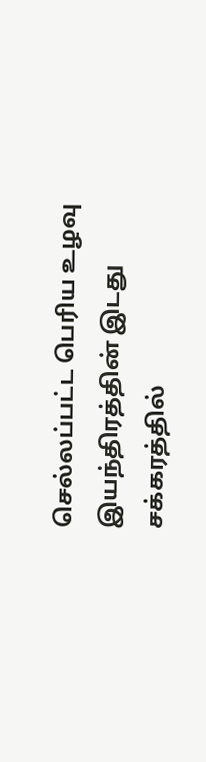செல்லப்பட்ட பெரிய உழவு இயந்திரத்தின் இடது சக்கரத்தில்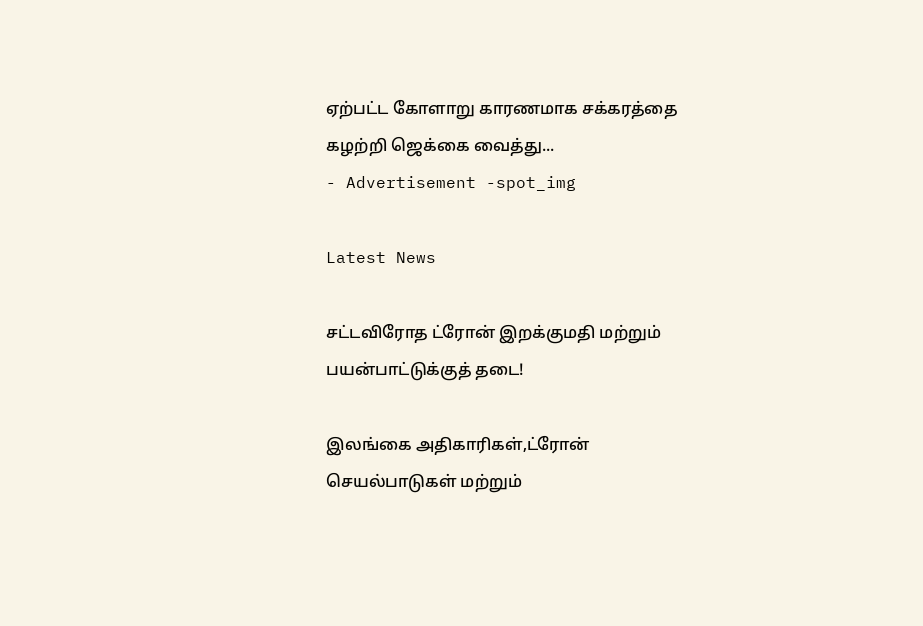ஏற்பட்ட கோளாறு காரணமாக சக்கரத்தை கழற்றி ஜெக்கை வைத்து...
- Advertisement -spot_img

Latest News

சட்டவிரோத ட்ரோன் இறக்குமதி மற்றும் பயன்பாட்டுக்குத் தடை!

இலங்கை அதிகாரிகள்,ட்ரோன் செயல்பாடுகள் மற்றும்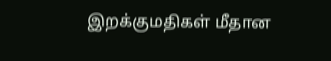இறக்குமதிகள் மீதான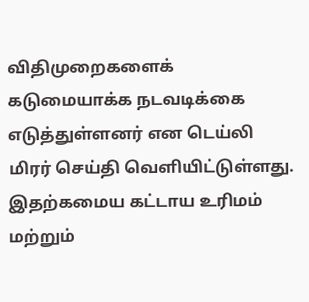விதிமுறைகளைக் கடுமையாக்க நடவடிக்கை எடுத்துள்ளனர் என டெய்லி மிரர் செய்தி வெளியிட்டுள்ளது. இதற்கமைய கட்டாய உரிமம் மற்றும்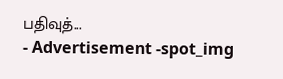பதிவுத்...
- Advertisement -spot_img